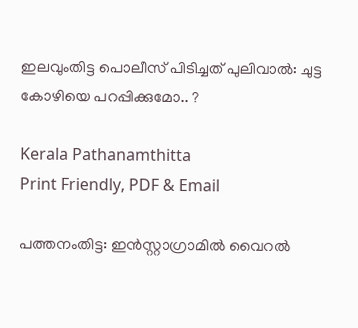ഇലവുംതിട്ട പൊലീസ് പിടിച്ചത് പുലിവാൽ: ചുട്ട കോഴിയെ പറപ്പിക്കുമോ.. ?

Kerala Pathanamthitta
Print Friendly, PDF & Email

പത്തനംതിട്ട: ഇൻസ്റ്റാഗ്രാമിൽ വൈറൽ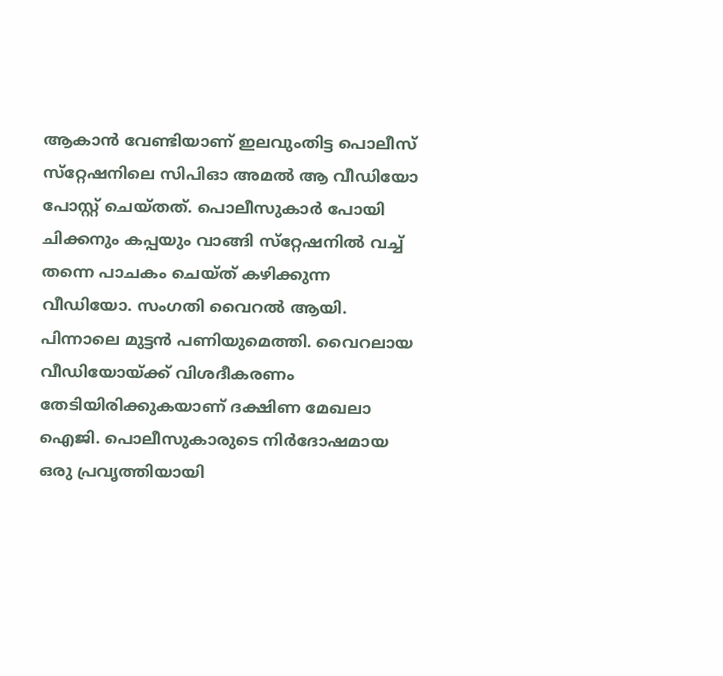ആകാൻ വേണ്ടിയാണ് ഇലവുംതിട്ട പൊലീസ് സ്‌റ്റേഷനിലെ സിപിഓ അമൽ ആ വീഡിയോ പോസ്റ്റ് ചെയ്തത്. പൊലീസുകാർ പോയി ചിക്കനും കപ്പയും വാങ്ങി സ്‌റ്റേഷനിൽ വച്ച് തന്നെ പാചകം ചെയ്ത് കഴിക്കുന്ന വീഡിയോ. സംഗതി വൈറൽ ആയി. പിന്നാലെ മുട്ടൻ പണിയുമെത്തി. വൈറലായ വീഡിയോയ്ക്ക് വിശദീകരണം തേടിയിരിക്കുകയാണ് ദക്ഷിണ മേഖലാ ഐജി. പൊലീസുകാരുടെ നിർദോഷമായ ഒരു പ്രവൃത്തിയായി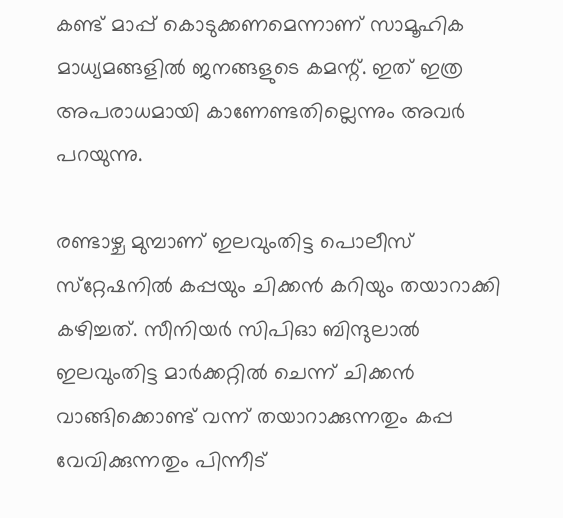കണ്ട് മാപ്പ് കൊടുക്കണമെന്നാണ് സാമൂഹിക മാധ്യമങ്ങളിൽ ജനങ്ങളുടെ കമന്റ്. ഇത് ഇത്ര അപരാധമായി കാണേണ്ടതില്ലെന്നും അവർ പറയുന്നു.

രണ്ടാഴ്ച മുമ്പാണ് ഇലവുംതിട്ട പൊലീസ് സ്‌റ്റേഷനിൽ കപ്പയും ചിക്കൻ കറിയും തയാറാക്കി കഴിച്ചത്. സീനിയർ സിപിഓ ബിന്ദുലാൽ ഇലവുംതിട്ട മാർക്കറ്റിൽ ചെന്ന് ചിക്കൻ വാങ്ങിക്കൊണ്ട് വന്ന് തയാറാക്കുന്നതും കപ്പ വേവിക്കുന്നതും പിന്നീട്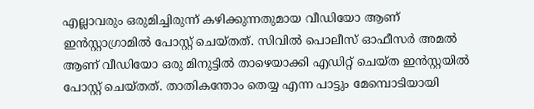എല്ലാവരും ഒരുമിച്ചിരുന്ന് കഴിക്കുന്നതുമായ വീഡിയോ ആണ് ഇൻസ്റ്റാഗ്രാമിൽ പോസ്റ്റ് ചെയ്തത്. സിവിൽ പൊലീസ് ഓഫീസർ അമൽ ആണ് വീഡിയോ ഒരു മിനുട്ടിൽ താഴെയാക്കി എഡിറ്റ് ചെയ്ത ഇൻസ്റ്റയിൽ പോസ്റ്റ് ചെയ്തത്. താതികന്തോം തെയ്യ എന്ന പാട്ടും മേമ്പൊടിയായി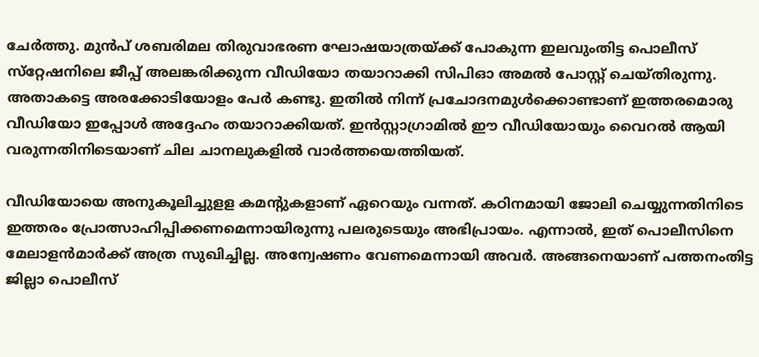ചേർത്തു. മുൻപ് ശബരിമല തിരുവാഭരണ ഘോഷയാത്രയ്ക്ക് പോകുന്ന ഇലവുംതിട്ട പൊലീസ് സ്‌റ്റേഷനിലെ ജീപ്പ് അലങ്കരിക്കുന്ന വീഡിയോ തയാറാക്കി സിപിഓ അമൽ പോസ്റ്റ് ചെയ്തിരുന്നു. അതാകട്ടെ അരക്കോടിയോളം പേർ കണ്ടു. ഇതിൽ നിന്ന് പ്രചോദനമുൾക്കൊണ്ടാണ് ഇത്തരമൊരു വീഡിയോ ഇപ്പോൾ അദ്ദേഹം തയാറാക്കിയത്. ഇൻസ്റ്റാഗ്രാമിൽ ഈ വീഡിയോയും വൈറൽ ആയി വരുന്നതിനിടെയാണ് ചില ചാനലുകളിൽ വാർത്തയെത്തിയത്.

വീഡിയോയെ അനുകൂലിച്ചുളള കമന്റുകളാണ് ഏറെയും വന്നത്. കഠിനമായി ജോലി ചെയ്യുന്നതിനിടെ ഇത്തരം പ്രോത്സാഹിപ്പിക്കണമെന്നായിരുന്നു പലരുടെയും അഭിപ്രായം. എന്നാൽ, ഇത് പൊലീസിനെ മേലാളൻമാർക്ക് അത്ര സുഖിച്ചില്ല. അന്വേഷണം വേണമെന്നായി അവർ. അങ്ങനെയാണ് പത്തനംതിട്ട ജില്ലാ പൊലീസ്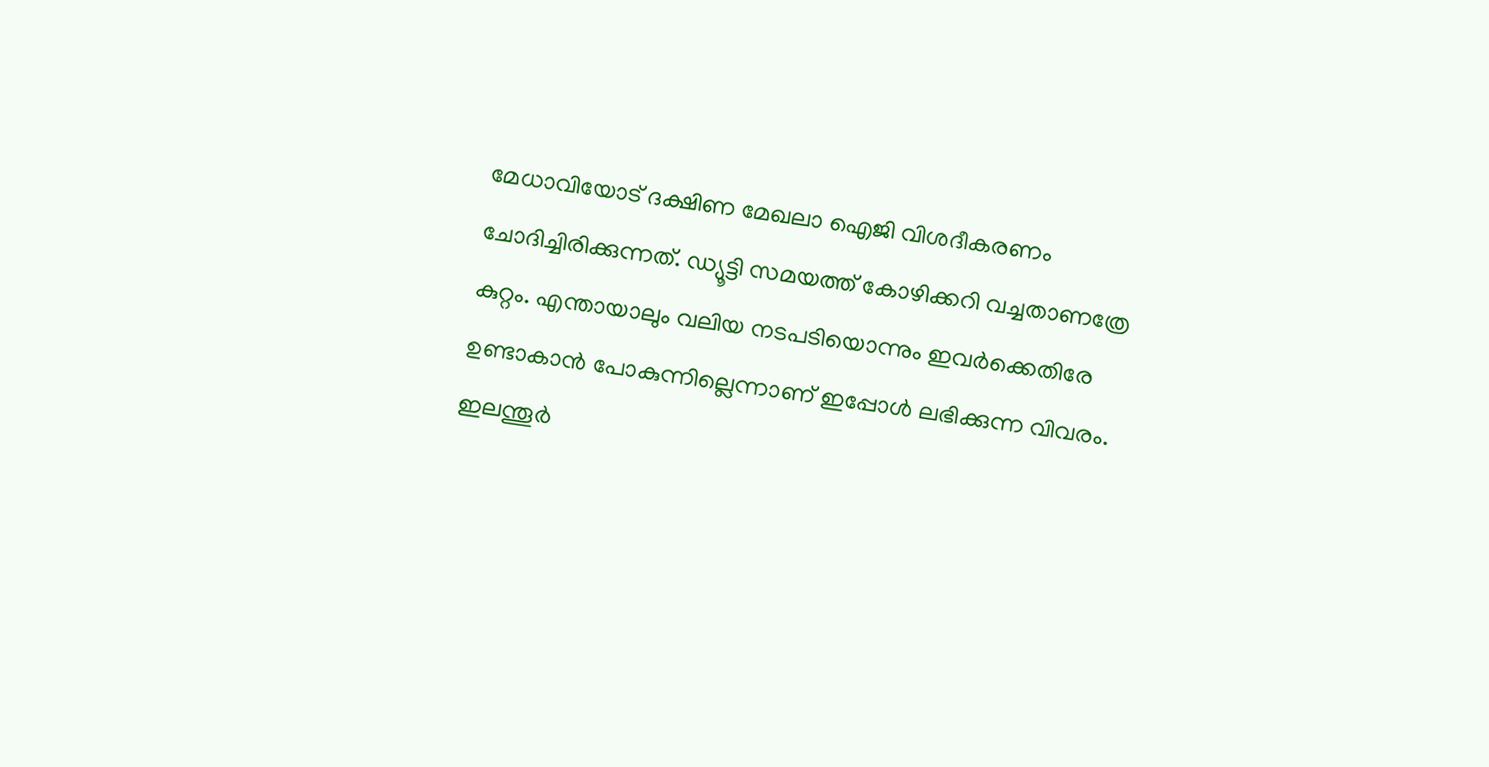മേധാവിയോട് ദക്ഷിണ മേഖലാ ഐജി വിശദീകരണം ചോദിച്ചിരിക്കുന്നത്. ഡ്യൂട്ടി സമയത്ത് കോഴിക്കറി വച്ചതാണത്രേ കുറ്റം. എന്തായാലും വലിയ നടപടിയൊന്നും ഇവർക്കെതിരേ ഉണ്ടാകാൻ പോകുന്നില്ലെന്നാണ് ഇപ്പോൾ ലഭിക്കുന്ന വിവരം. ഇലന്തൂർ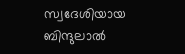സ്വദേശിയായ ബിന്ദുലാൽ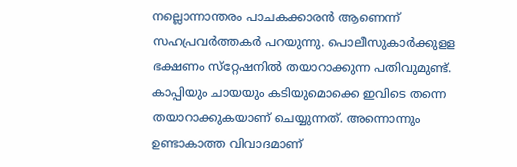നല്ലൊന്നാന്തരം പാചകക്കാരൻ ആണെന്ന് സഹപ്രവർത്തകർ പറയുന്നു. പൊലീസുകാർക്കുളള ഭക്ഷണം സ്‌റ്റേഷനിൽ തയാറാക്കുന്ന പതിവുമുണ്ട്. കാപ്പിയും ചായയും കടിയുമൊക്കെ ഇവിടെ തന്നെ തയാറാക്കുകയാണ് ചെയ്യുന്നത്. അന്നൊന്നും ഉണ്ടാകാത്ത വിവാദമാണ്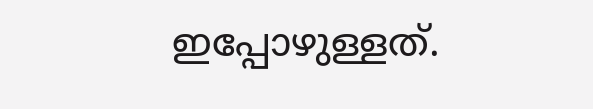ഇപ്പോഴുള്ളത്.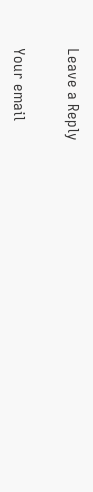Leave a Reply

Your email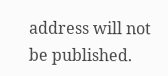address will not be published.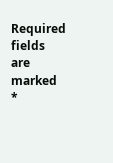Required fields are marked *